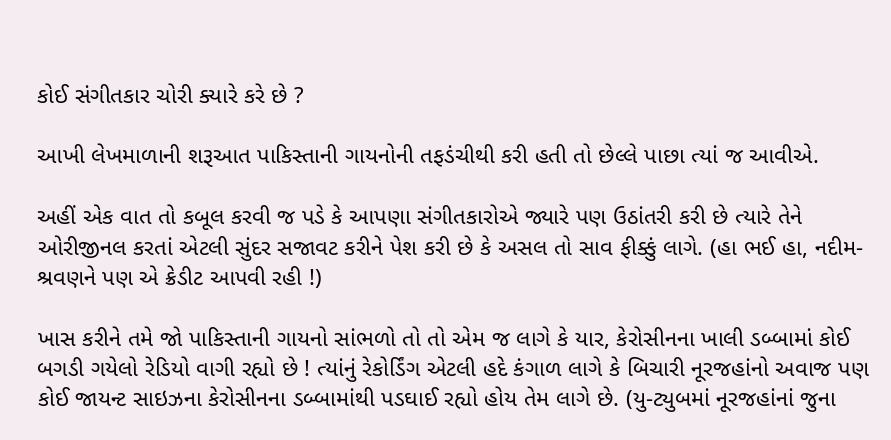કોઈ સંગીતકાર ચોરી ક્યારે કરે છે ?

આખી લેખમાળાની શરૂઆત પાકિસ્તાની ગાયનોની તફડંચીથી કરી હતી તો છેલ્લે પાછા ત્યાં જ આવીએ.

અહીં એક વાત તો કબૂલ કરવી જ પડે કે આપણા સંગીતકારોએ જ્યારે પણ ઉઠાંતરી કરી છે ત્યારે તેને ઓરીજીનલ કરતાં એટલી સુંદર સજાવટ કરીને પેશ કરી છે કે અસલ તો સાવ ફીક્કું લાગે. (હા ભઈ હા, નદીમ-શ્રવણને પણ એ ક્રેડીટ આપવી રહી !)

ખાસ કરીને તમે જો પાકિસ્તાની ગાયનો સાંભળો તો તો એમ જ લાગે કે યાર, કેરોસીનના ખાલી ડબ્બામાં કોઈ બગડી ગયેલો રેડિયો વાગી રહ્યો છે ! ત્યાંનું રેકોર્ડિંગ એટલી હદે કંગાળ લાગે કે બિચારી નૂરજહાંનો અવાજ પણ કોઈ જાયન્ટ સાઇઝના કેરોસીનના ડબ્બામાંથી પડઘાઈ રહ્યો હોય તેમ લાગે છે. (યુ-ટ્યુબમાં નૂરજહાંનાં જુના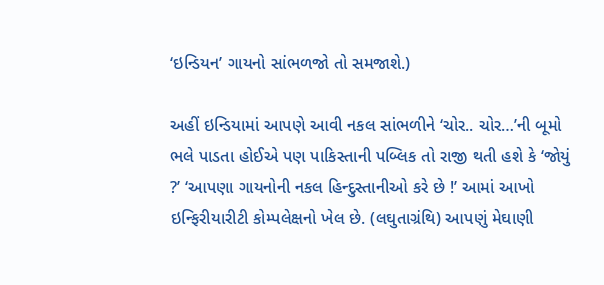‘ઇન્ડિયન’ ગાયનો સાંભળજો તો સમજાશે.)

અહીં ઇન્ડિયામાં આપણે આવી નકલ સાંભળીને ‘ચોર.. ચોર…’ની બૂમો ભલે પાડતા હોઈએ પણ પાકિસ્તાની પબ્લિક તો રાજી થતી હશે કે ‘જોયું ?’ ‘આપણા ગાયનોની નકલ હિન્દુસ્તાનીઓ કરે છે !’ આમાં આખો ઇન્ફિરીયારીટી કોમ્પલેક્ષનો ખેલ છે. (લઘુતાગ્રંથિ) આપણું મેઘાણી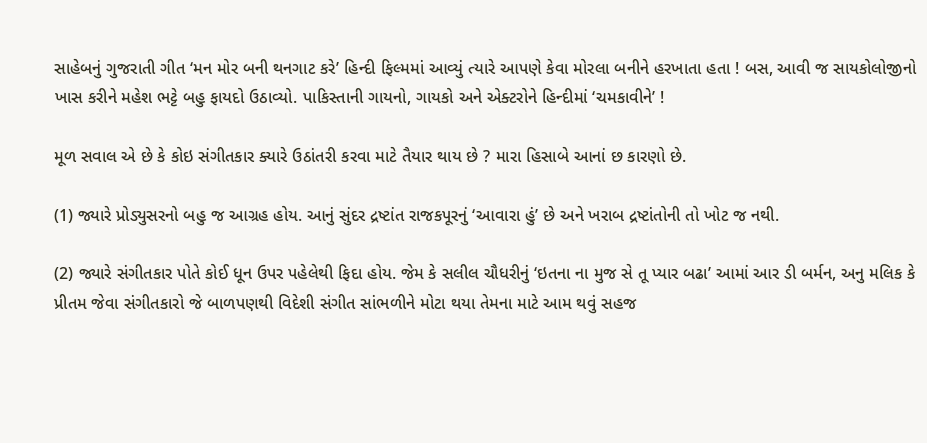સાહેબનું ગુજરાતી ગીત ‘મન મોર બની થનગાટ કરે’ હિન્દી ફિલ્મમાં આવ્યું ત્યારે આપણે કેવા મોરલા બનીને હરખાતા હતા ! બસ, આવી જ સાયકોલોજીનો ખાસ કરીને મહેશ ભટ્ટે બહુ ફાયદો ઉઠાવ્યો. પાકિસ્તાની ગાયનો, ગાયકો અને એક્ટરોને હિન્દીમાં ‘ચમકાવીને’ !

મૂળ સવાલ એ છે કે કોઇ સંગીતકાર ક્યારે ઉઠાંતરી કરવા માટે તૈયાર થાય છે ? મારા હિસાબે આનાં છ કારણો છે.

(1) જ્યારે પ્રોડ્યુસરનો બહુ જ આગ્રહ હોય. આનું સુંદર દ્રષ્ટાંત રાજકપૂરનું ‘આવારા હું’ છે અને ખરાબ દ્રષ્ટાંતોની તો ખોટ જ નથી.

(2) જ્યારે સંગીતકાર પોતે કોઈ ધૂન ઉપર પહેલેથી ફિદા હોય. જેમ કે સલીલ ચૌધરીનું ‘ઇતના ના મુજ સે તૂ પ્યાર બઢા’ આમાં આર ડી બર્મન, અનુ મલિક કે પ્રીતમ જેવા સંગીતકારો જે બાળપણથી વિદેશી સંગીત સાંભળીને મોટા થયા તેમના માટે આમ થવું સહજ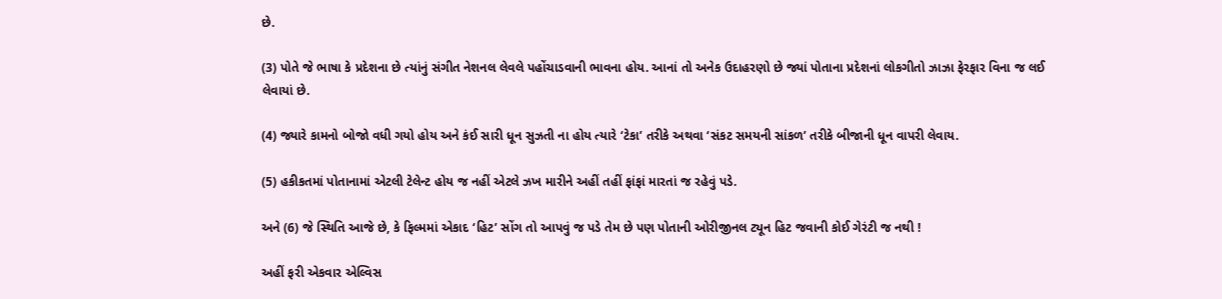છે.

(3) પોતે જે ભાષા કે પ્રદેશના છે ત્યાંનું સંગીત નેશનલ લેવલે પહોંચાડવાની ભાવના હોય. આનાં તો અનેક ઉદાહરણો છે જ્યાં પોતાના પ્રદેશનાં લોકગીતો ઝાઝા ફેરફાર વિના જ લઈ લેવાયાં છે.

(4) જ્યારે કામનો બોજો વધી ગયો હોય અને કંઈ સારી ધૂન સુઝતી ના હોય ત્યારે ‘ટેકા’ તરીકે અથવા ‘સંકટ સમયની સાંકળ’ તરીકે બીજાની ધૂન વાપરી લેવાય.

(5) હકીકતમાં પોતાનામાં એટલી ટેલેન્ટ હોય જ નહીં એટલે ઝખ મારીને અહીં તહીં ફાંફાં મારતાં જ રહેવું પડે.

અને (6) જે સ્થિતિ આજે છે, કે ફિલ્મમાં એકાદ ‘હિટ’ સોંગ તો આપવું જ પડે તેમ છે પણ પોતાની ઓરીજીનલ ટ્યૂન હિટ જવાની કોઈ ગેરંટી જ નથી !

અહીં ફરી એકવાર એલ્વિસ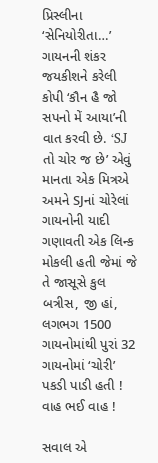પ્રિસ્લીના ‘સેનિયોરીતા…’ ગાયનની શંકર જયકીશને કરેલી કોપી ‘કૌન હૈ જો સપનો મેં આયા’ની વાત કરવી છે. ‘SJ તો ચોર જ છે’ એવું માનતા એક મિત્રએ અમને SJનાં ચોરેલાં ગાયનોની યાદી ગણાવતી એક લિન્ક મોકલી હતી જેમાં જે તે જાસૂસે કુલ બત્રીસ, જી હાં, લગભગ 1500 ગાયનોમાંથી પુરાં 32 ગાયનોમાં ‘ચોરી’ પકડી પાડી હતી ! વાહ ભઈ વાહ !

સવાલ એ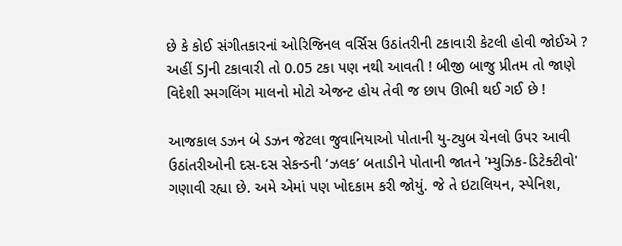છે કે કોઈ સંગીતકારનાં ઓરિજિનલ વર્સિસ ઉઠાંતરીની ટકાવારી કેટલી હોવી જોઈએ ? અહીં SJની ટકાવારી તો 0.05 ટકા પણ નથી આવતી ! બીજી બાજુ પ્રીતમ તો જાણે વિદેશી સ્મગલિંગ માલનો મોટો એજન્ટ હોય તેવી જ છાપ ઊભી થઈ ગઈ છે !

આજકાલ ડઝન બે ડઝન જેટલા જુવાનિયાઓ પોતાની યુ-ટ્યુબ ચેનલો ઉપર આવી ઉઠાંતરીઓની દસ-દસ સેકન્ડની ‘ઝલક’ બતાડીને પોતાની જાતને 'મ્યુઝિક-ડિટેક્ટીવો' ગણાવી રહ્યા છે. અમે એમાં પણ ખોદકામ કરી જોયું. જે તે ઇટાલિયન, સ્પેનિશ,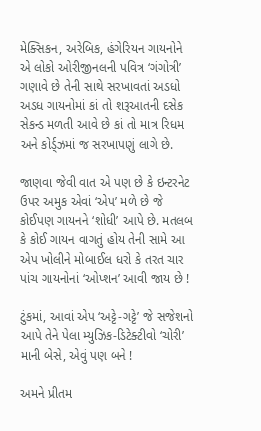મેક્સિકન, અરેબિક, હંગેરિયન ગાયનોને એ લોકો ઓરીજીનલની પવિત્ર ‘ગંગોત્રી’ ગણાવે છે તેની સાથે સરખાવતાં અડધો અડધ ગાયનોમાં કાં તો શરૂઆતની દસેક સેકન્ડ મળતી આવે છે કાં તો માત્ર રિધમ અને કોર્ડ્ઝમાં જ સરખાપણું લાગે છે.

જાણવા જેવી વાત એ પણ છે કે ઇન્ટરનેટ ઉપર અમુક એવાં ‘એપ’ મળે છે જે કોઈપણ ગાયનને ‘શોધી’ આપે છે. મતલબ કે કોઈ ગાયન વાગતું હોય તેની સામે આ એપ ખોલીને મોબાઈલ ધરો કે તરત ચાર પાંચ ગાયનોનાં ‘ઓપ્શન’ આવી જાય છે !

ટુંકમાં, આવાં એપ ‘અટ્ટે-ગટ્ટે’ જે સજેશનો આપે તેને પેલા મ્યુઝિક-ડિટેક્ટીવો ‘ચોરી’ માની બેસે, એવું પણ બને !

અમને પ્રીતમ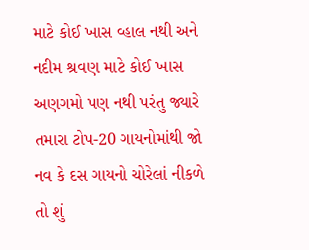માટે કોઈ ખાસ વ્હાલ નથી અને નદીમ શ્રવણ માટે કોઈ ખાસ અણગમો પણ નથી પરંતુ જ્યારે તમારા ટોપ-20 ગાયનોમાંથી જો નવ કે દસ ગાયનો ચોરેલાં નીકળે તો શું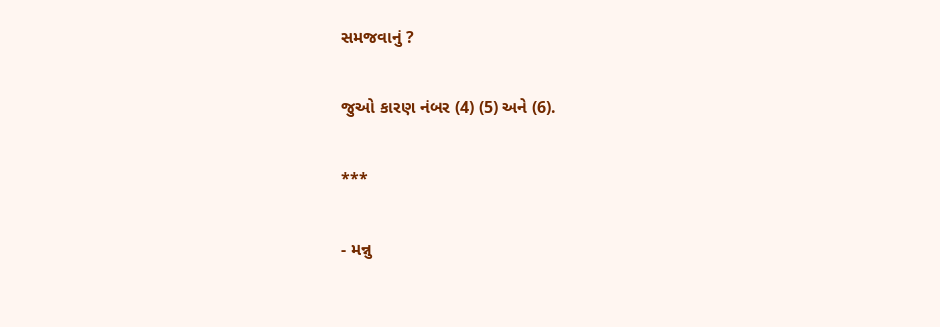સમજવાનું ?

જુઓ કારણ નંબર (4) (5) અને (6).

***

- મન્નુ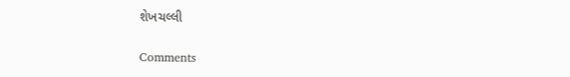શેખચલ્લી

Comments